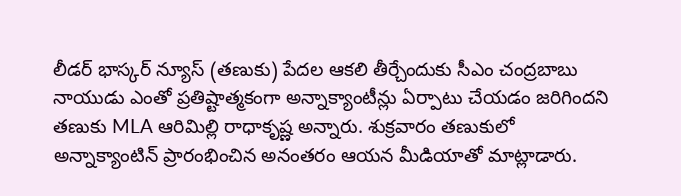లీడర్ భాస్కర్ న్యూస్ (తణుకు) పేదల ఆకలి తీర్చేందుకు సీఎం చంద్రబాబు నాయుడు ఎంతో ప్రతిష్టాత్మకంగా అన్నాక్యాంటీన్లు ఏర్పాటు చేయడం జరిగిందని తణుకు MLA ఆరిమిల్లి రాధాకృష్ణ అన్నారు. శుక్రవారం తణుకులో అన్నాక్యాంటిన్ ప్రారంభించిన అనంతరం ఆయన మీడియాతో మాట్లాడారు.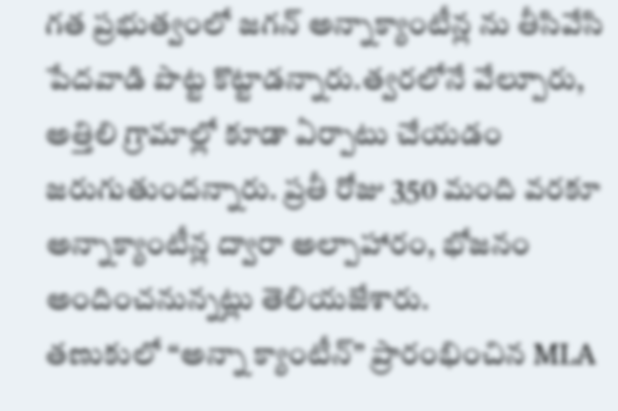గత ప్రభుత్వంలో జగన్ అన్నాక్యాంటీన్ల ను తీసివేసి పేదవాడి పొట్ట కొట్టాడన్నారు.త్వరలోనే వేల్పూరు, అత్తిలి గ్రామాల్లో కూడా ఏర్పాటు చేయడం జరుగుతుందన్నారు. ప్రతీ రోజు 350 మంది వరకూ అన్నాక్యాంటీన్ల ద్వారా అల్పాహారం, భోజనం అందించనున్నట్లు తెలియజేశారు.
తణుకులో “అన్నా క్యాంటీన్” ప్రారంభించిన MLA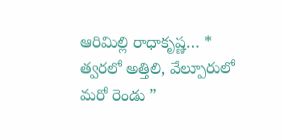ఆరిమిల్లి రాధాకృష్ణ… * త్వరలో అత్తిలి, వేల్పూరులో మరో రెండు ”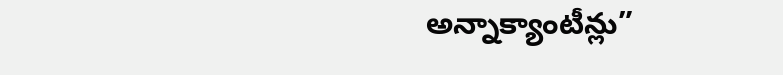అన్నాక్యాంటీన్లు”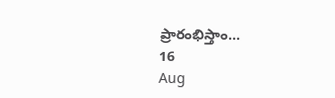ప్రారంభిస్తాం…
16
Aug